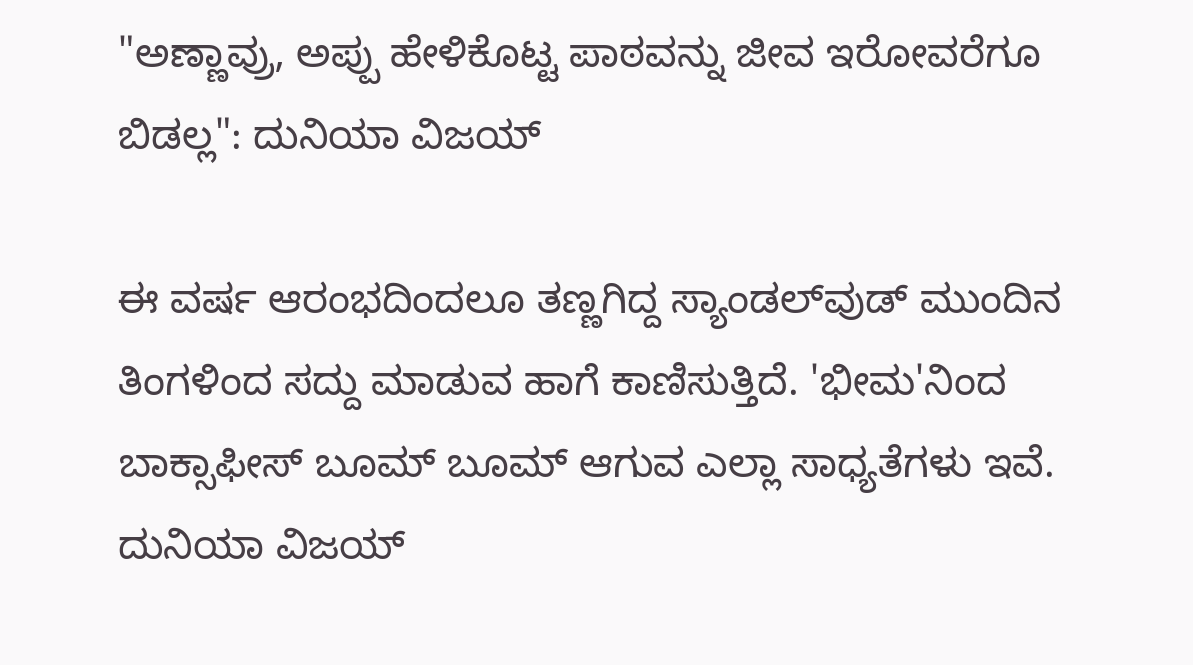"ಅಣ್ಣಾವ್ರು, ಅಪ್ಪು ಹೇಳಿಕೊಟ್ಟ ಪಾಠವನ್ನು ಜೀವ ಇರೋವರೆಗೂ ಬಿಡಲ್ಲ": ದುನಿಯಾ ವಿಜಯ್

ಈ ವರ್ಷ ಆರಂಭದಿಂದಲೂ ತಣ್ಣಗಿದ್ದ ಸ್ಯಾಂಡಲ್‌ವುಡ್ ಮುಂದಿನ ತಿಂಗಳಿಂದ ಸದ್ದು ಮಾಡುವ ಹಾಗೆ ಕಾಣಿಸುತ್ತಿದೆ. 'ಭೀಮ'ನಿಂದ ಬಾಕ್ಸಾಫೀಸ್‌ ಬೂಮ್ ಬೂಮ್‌ ಆಗುವ ಎಲ್ಲಾ ಸಾಧ್ಯತೆಗಳು ಇವೆ. ದುನಿಯಾ ವಿಜಯ್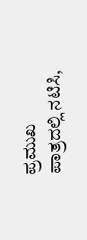ಪ್ರಮುಖ ಪಾತ್ರದಲ್ಲಿ ನಟಿಸಿ,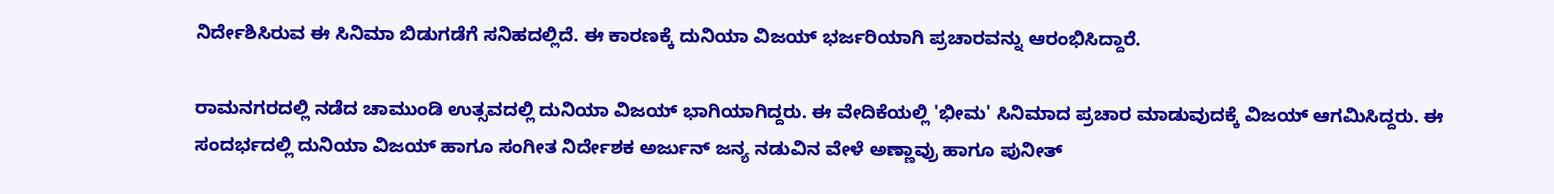ನಿರ್ದೇಶಿಸಿರುವ ಈ ಸಿನಿಮಾ ಬಿಡುಗಡೆಗೆ ಸನಿಹದಲ್ಲಿದೆ. ಈ ಕಾರಣಕ್ಕೆ ದುನಿಯಾ ವಿಜಯ್ ಭರ್ಜರಿಯಾಗಿ ಪ್ರಚಾರವನ್ನು ಆರಂಭಿಸಿದ್ದಾರೆ.

ರಾಮನಗರದಲ್ಲಿ ನಡೆದ ಚಾಮುಂಡಿ ಉತ್ಸವದಲ್ಲಿ ದುನಿಯಾ ವಿಜಯ್ ಭಾಗಿಯಾಗಿದ್ದರು. ಈ ವೇದಿಕೆಯಲ್ಲಿ 'ಭೀಮ' ಸಿನಿಮಾದ ಪ್ರಚಾರ ಮಾಡುವುದಕ್ಕೆ ವಿಜಯ್ ಆಗಮಿಸಿದ್ದರು. ಈ ಸಂದರ್ಭದಲ್ಲಿ ದುನಿಯಾ ವಿಜಯ್ ಹಾಗೂ ಸಂಗೀತ ನಿರ್ದೇಶಕ ಅರ್ಜುನ್ ಜನ್ಯ ನಡುವಿನ ವೇಳೆ ಅಣ್ಣಾವ್ರು ಹಾಗೂ ಪುನೀತ್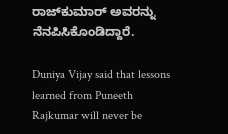ರಾಜ್‌ಕುಮಾರ್ ಅವರನ್ನು ನೆನಪಿಸಿಕೊಂಡಿದ್ದಾರೆ.

Duniya Vijay said that lessons learned from Puneeth Rajkumar will never be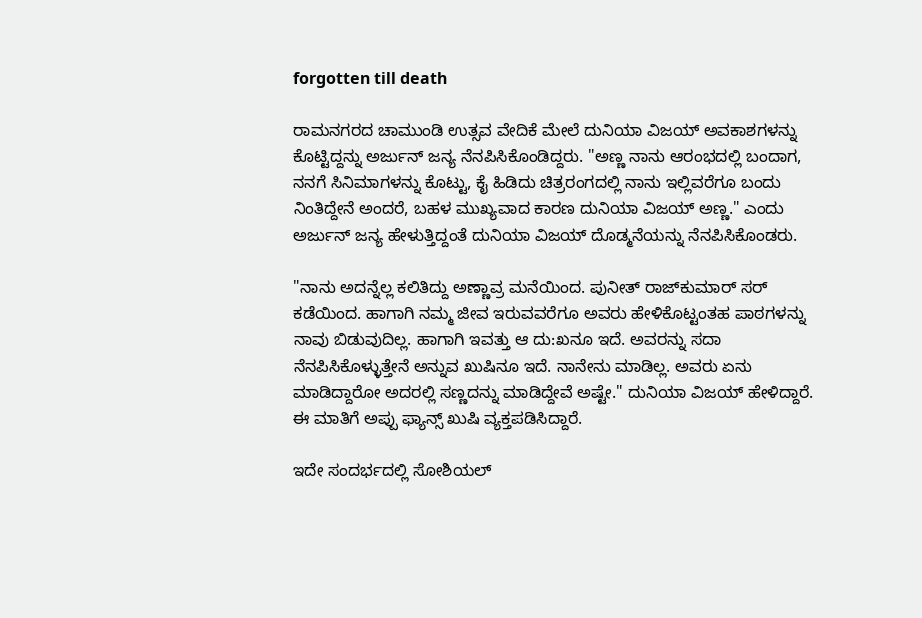forgotten till death

ರಾಮನಗರದ ಚಾಮುಂಡಿ ಉತ್ಸವ ವೇದಿಕೆ ಮೇಲೆ ದುನಿಯಾ ವಿಜಯ್ ಅವಕಾಶಗಳನ್ನು ಕೊಟ್ಟಿದ್ದನ್ನು ಅರ್ಜುನ್ ಜನ್ಯ ನೆನಪಿಸಿಕೊಂಡಿದ್ದರು. "ಅಣ್ಣ ನಾನು ಆರಂಭದಲ್ಲಿ ಬಂದಾಗ, ನನಗೆ ಸಿನಿಮಾಗಳನ್ನು ಕೊಟ್ಟು, ಕೈ ಹಿಡಿದು ಚಿತ್ರರಂಗದಲ್ಲಿ ನಾನು ಇಲ್ಲಿವರೆಗೂ ಬಂದು ನಿಂತಿದ್ದೇನೆ ಅಂದರೆ, ಬಹಳ ಮುಖ್ಯವಾದ ಕಾರಣ ದುನಿಯಾ ವಿಜಯ್ ಅಣ್ಣ." ಎಂದು ಅರ್ಜುನ್ ಜನ್ಯ ಹೇಳುತ್ತಿದ್ದಂತೆ ದುನಿಯಾ ವಿಜಯ್ ದೊಡ್ಮನೆಯನ್ನು ನೆನಪಿಸಿಕೊಂಡರು.

"ನಾನು ಅದನ್ನೆಲ್ಲ ಕಲಿತಿದ್ದು ಅಣ್ಣಾವ್ರ ಮನೆಯಿಂದ. ಪುನೀತ್ ರಾಜ್‌ಕುಮಾರ್ ಸರ್ ಕಡೆಯಿಂದ. ಹಾಗಾಗಿ ನಮ್ಮ ಜೀವ ಇರುವವರೆಗೂ ಅವರು ಹೇಳಿಕೊಟ್ಟಂತಹ ಪಾಠಗಳನ್ನು ನಾವು ಬಿಡುವುದಿಲ್ಲ. ಹಾಗಾಗಿ ಇವತ್ತು ಆ ದು:ಖನೂ ಇದೆ. ಅವರನ್ನು ಸದಾ ನೆನಪಿಸಿಕೊಳ್ಳುತ್ತೇನೆ ಅನ್ನುವ ಖುಷಿನೂ ಇದೆ. ನಾನೇನು ಮಾಡಿಲ್ಲ. ಅವರು ಏನು ಮಾಡಿದ್ದಾರೋ ಅದರಲ್ಲಿ ಸಣ್ಣದನ್ನು ಮಾಡಿದ್ದೇವೆ ಅಷ್ಟೇ." ದುನಿಯಾ ವಿಜಯ್ ಹೇಳಿದ್ದಾರೆ. ಈ ಮಾತಿಗೆ ಅಪ್ಪು ಫ್ಯಾನ್ಸ್ ಖುಷಿ ವ್ಯಕ್ತಪಡಿಸಿದ್ದಾರೆ.

ಇದೇ ಸಂದರ್ಭದಲ್ಲಿ ಸೋಶಿಯಲ್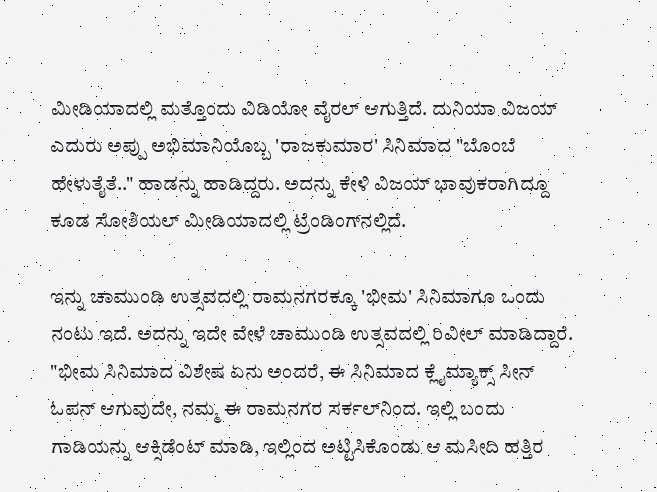ಮೀಡಿಯಾದಲ್ಲಿ ಮತ್ತೊಂದು ವಿಡಿಯೋ ವೈರಲ್ ಆಗುತ್ತಿದೆ. ದುನಿಯಾ ವಿಜಯ್ ಎದುರು ಅಪ್ಪು ಅಭಿಮಾನಿಯೊಬ್ಬ 'ರಾಜಕುಮಾರ' ಸಿನಿಮಾದ "ಬೊಂಬೆ ಹೇಳುತೈತೆ.." ಹಾಡನ್ನು ಹಾಡಿದ್ದರು. ಅದನ್ನು ಕೇಳಿ ವಿಜಯ್ ಭಾವುಕರಾಗಿದ್ದೂ ಕೂಡ ಸೋಶಿಯಲ್ ಮೀಡಿಯಾದಲ್ಲಿ ಟ್ರೆಂಡಿಂಗ್‌ನಲ್ಲಿದೆ.

ಇನ್ನು ಚಾಮುಂಡಿ ಉತ್ಸವದಲ್ಲಿ ರಾಮನಗರಕ್ಕೂ 'ಭೀಮ' ಸಿನಿಮಾಗೂ ಒಂದು ನಂಟು ಇದೆ. ಅದನ್ನು ಇದೇ ವೇಳೆ ಚಾಮುಂಡಿ ಉತ್ಸವದಲ್ಲಿ ರಿವೀಲ್ ಮಾಡಿದ್ದಾರೆ. "ಭೀಮ ಸಿನಿಮಾದ ವಿಶೇಷ ಏನು ಅಂದರೆ, ಈ ಸಿನಿಮಾದ ಕ್ಲೈಮ್ಯಾಕ್ಸ್ ಸೀನ್ ಓಪನ್ ಆಗುವುದೇ, ನಮ್ಮ ಈ ರಾಮನಗರ ಸರ್ಕಲ್‌ನಿಂದ. ಇಲ್ಲಿ ಬಂದು ಗಾಡಿಯನ್ನು ಆಕ್ಸಿಡೆಂಟ್ ಮಾಡಿ, ಇಲ್ಲಿಂದ ಅಟ್ಟಿಸಿಕೊಂಡು ಆ ಮಸೀದಿ ಹತ್ತಿರ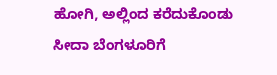ಹೋಗಿ, ಅಲ್ಲಿಂದ ಕರೆದುಕೊಂಡು ಸೀದಾ ಬೆಂಗಳೂರಿಗೆ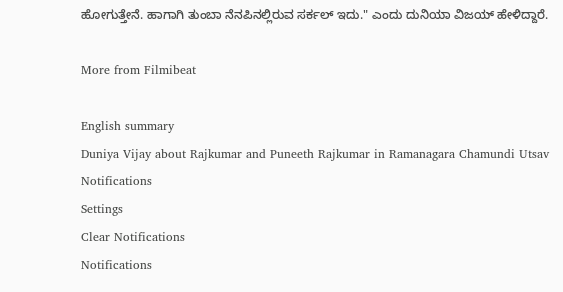ಹೋಗುತ್ತೇನೆ. ಹಾಗಾಗಿ ತುಂಬಾ ನೆನಪಿನಲ್ಲಿರುವ ಸರ್ಕಲ್ ಇದು." ಎಂದು ದುನಿಯಾ ವಿಜಯ್ ಹೇಳಿದ್ದಾರೆ.

More from Filmibeat

English summary
Duniya Vijay about Rajkumar and Puneeth Rajkumar in Ramanagara Chamundi Utsav
Notifications
Settings
Clear Notifications
Notifications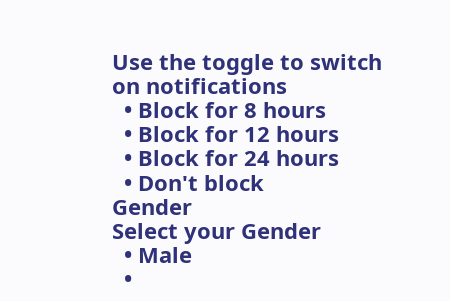Use the toggle to switch on notifications
  • Block for 8 hours
  • Block for 12 hours
  • Block for 24 hours
  • Don't block
Gender
Select your Gender
  • Male
  •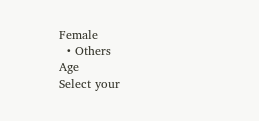Female
  • Others
Age
Select your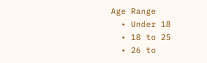Age Range
  • Under 18
  • 18 to 25
  • 26 to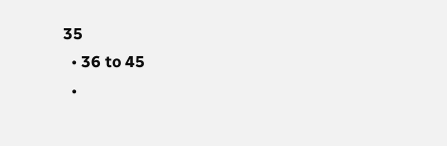35
  • 36 to 45
  •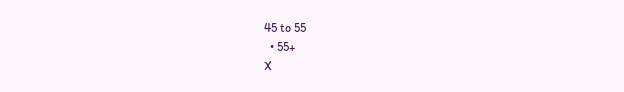45 to 55
  • 55+
X